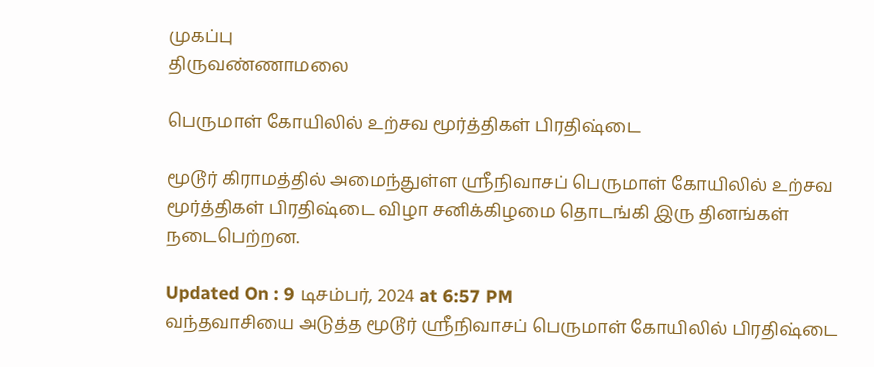முகப்பு
திருவண்ணாமலை

பெருமாள் கோயிலில் உற்சவ மூர்த்திகள் பிரதிஷ்டை

மூடூர் கிராமத்தில் அமைந்துள்ள ஸ்ரீநிவாசப் பெருமாள் கோயிலில் உற்சவ மூர்த்திகள் பிரதிஷ்டை விழா சனிக்கிழமை தொடங்கி இரு தினங்கள் நடைபெற்றன.

Updated On : 9 டிசம்பர், 2024 at 6:57 PM
வந்தவாசியை அடுத்த மூடூர் ஸ்ரீநிவாசப் பெருமாள் கோயிலில் பிரதிஷ்டை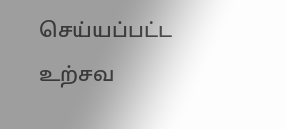செய்யப்பட்ட உற்சவ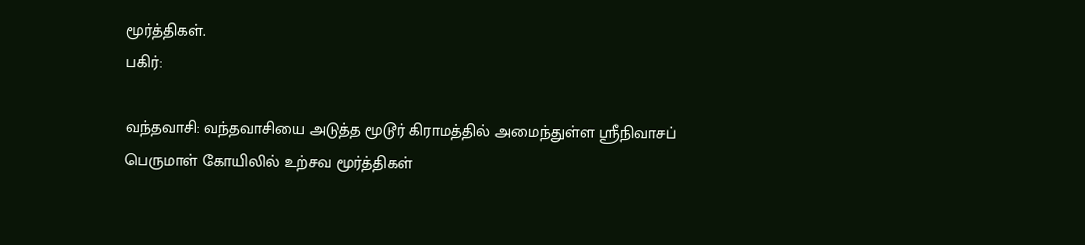மூர்த்திகள்.
பகிர்:

வந்தவாசி: வந்தவாசியை அடுத்த மூடூர் கிராமத்தில் அமைந்துள்ள ஸ்ரீநிவாசப் பெருமாள் கோயிலில் உற்சவ மூர்த்திகள்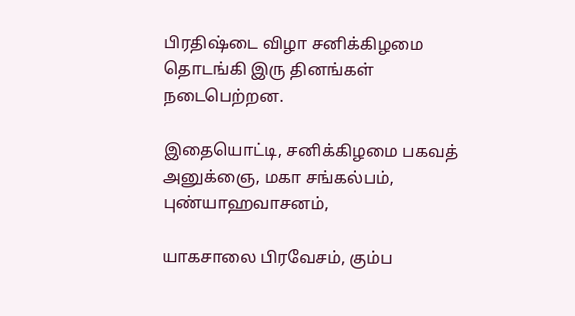பிரதிஷ்டை விழா சனிக்கிழமை தொடங்கி இரு தினங்கள் நடைபெற்றன.

இதையொட்டி, சனிக்கிழமை பகவத் அனுக்ஞை, மகா சங்கல்பம், புண்யாஹவாசனம்,

யாகசாலை பிரவேசம், கும்ப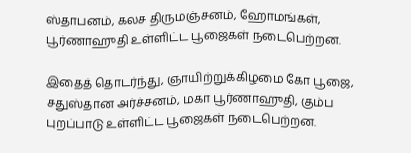ஸ்தாபனம், கலச திருமஞ்சனம், ஹோமங்கள், பூர்ணாஹுதி உள்ளிட்ட பூஜைகள் நடைபெற்றன.

இதைத் தொடர்ந்து, ஞாயிற்றுக்கிழமை கோ பூஜை, சதுஸ்தான அர்ச்சனம், மகா பூர்ணாஹுதி, கும்ப புறப்பாடு உள்ளிட்ட பூஜைகள் நடைபெற்றன.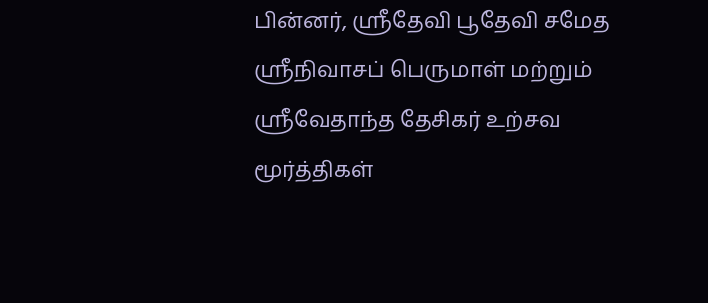பின்னர், ஸ்ரீதேவி பூதேவி சமேத ஸ்ரீநிவாசப் பெருமாள் மற்றும் ஸ்ரீவேதாந்த தேசிகர் உற்சவ மூர்த்திகள்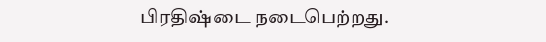பிரதிஷ்டை நடைபெற்றது.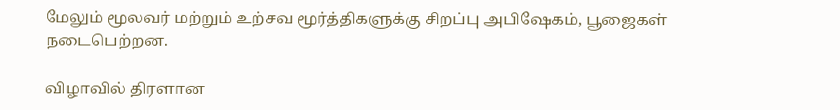மேலும் மூலவர் மற்றும் உற்சவ மூர்த்திகளுக்கு சிறப்பு அபிஷேகம், பூஜைகள் நடைபெற்றன.

விழாவில் திரளான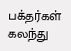பக்தர்கள் கலந்து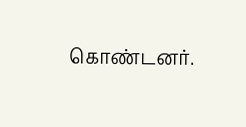கொண்டனர்.